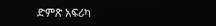ድምጽ አፍሪካ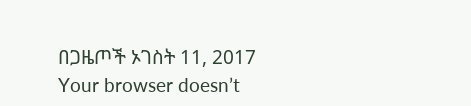በጋዜጦች ኦገስት 11, 2017 Your browser doesn’t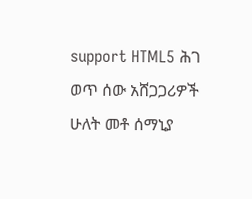support HTML5 ሕገ ወጥ ሰው አሸጋጋሪዎች ሁለት መቶ ሰማኒያ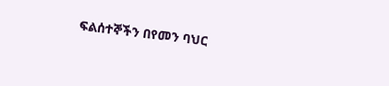ፍልሰተኞችን በየመን ባህር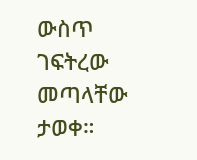ውስጥ ገፍትረው መጣላቸው ታወቀ።